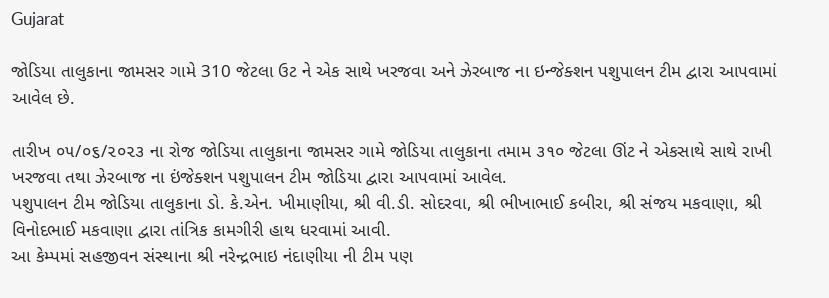Gujarat

જોડિયા તાલુકાના જામસર ગામે 310 જેટલા ઉટ ને એક સાથે ખરજવા અને ઝેરબાજ ના ઇન્જેક્શન પશુપાલન ટીમ દ્વારા આપવામાં આવેલ છે.

તારીખ ૦૫/૦૬/૨૦૨૩ ના રોજ જોડિયા તાલુકાના જામસર ગામે જોડિયા તાલુકાના તમામ ૩૧૦ જેટલા ઊંટ ને એકસાથે સાથે રાખી ખરજવા તથા ઝેરબાજ ના ઇંજેક્શન પશુપાલન ટીમ જોડિયા દ્વારા આપવામાં આવેલ.
પશુપાલન ટીમ જોડિયા તાલુકાના ડો. કે.એન. ખીમાણીયા, શ્રી વી.ડી. સોદરવા, શ્રી ભીખાભાઈ કબીરા, શ્રી સંજય મકવાણા, શ્રી વિનોદભાઈ મકવાણા દ્વારા તાંત્રિક કામગીરી હાથ ધરવામાં આવી.
આ કેમ્પમાં સહજીવન સંસ્થાના શ્રી નરેન્દ્રભાઇ નંદાણીયા ની ટીમ‌ પણ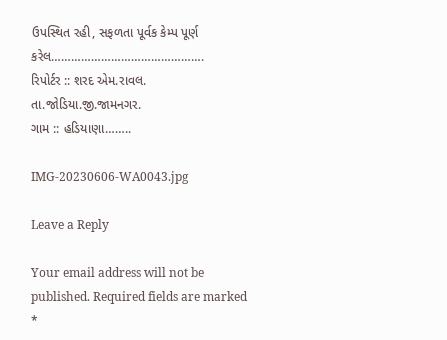ઉપસ્થિત રહી, સફળતા પૂર્વક કેમ્પ પૂર્ણ કરેલ……………………………………….
રિપોર્ટર :: શરદ એમ.રાવલ.
તા.જોડિયા.જી.જામનગર.
ગામ :: હડિયાણા……..

IMG-20230606-WA0043.jpg

Leave a Reply

Your email address will not be published. Required fields are marked *